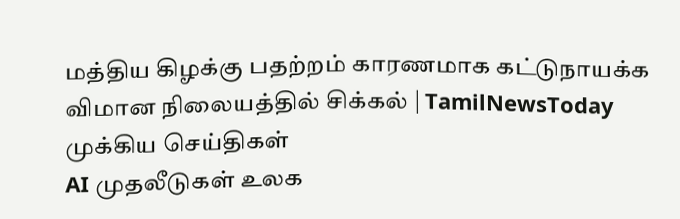மத்திய கிழக்கு பதற்றம் காரணமாக கட்டுநாயக்க விமான நிலையத்தில் சிக்கல் | TamilNewsToday
முக்கிய செய்திகள்
AI முதலீடுகள் உலக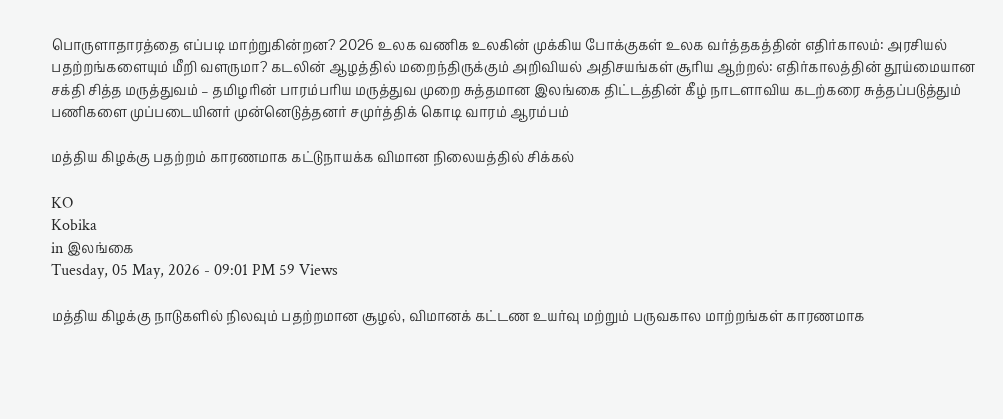பொருளாதாரத்தை எப்படி மாற்றுகின்றன? 2026 உலக வணிக உலகின் முக்கிய போக்குகள் உலக வர்த்தகத்தின் எதிர்காலம்: அரசியல் பதற்றங்களையும் மீறி வளருமா? கடலின் ஆழத்தில் மறைந்திருக்கும் அறிவியல் அதிசயங்கள் சூரிய ஆற்றல்: எதிர்காலத்தின் தூய்மையான சக்தி சித்த மருத்துவம் – தமிழரின் பாரம்பரிய மருத்துவ முறை சுத்தமான இலங்கை திட்டத்தின் கீழ் நாடளாவிய கடற்கரை சுத்தப்படுத்தும் பணிகளை முப்படையினர் முன்னெடுத்தனர் சமுர்த்திக் கொடி வாரம் ஆரம்பம்

மத்திய கிழக்கு பதற்றம் காரணமாக கட்டுநாயக்க விமான நிலையத்தில் சிக்கல்

KO
Kobika
in இலங்கை
Tuesday, 05 May, 2026 - 09:01 PM 59 Views

மத்திய கிழக்கு நாடுகளில் நிலவும் பதற்றமான சூழல், விமானக் கட்டண உயர்வு மற்றும் பருவகால மாற்றங்கள் காரணமாக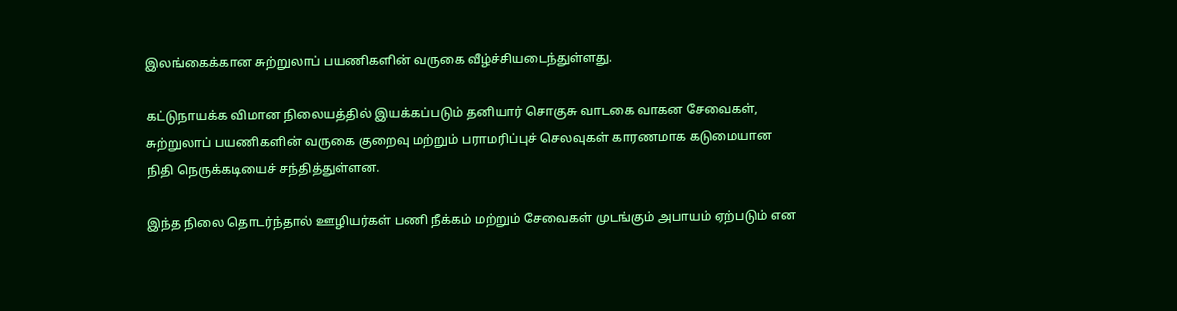இலங்கைக்கான சுற்றுலாப் பயணிகளின் வருகை வீழ்ச்சியடைந்துள்ளது.

கட்டுநாயக்க விமான நிலையத்தில் இயக்கப்படும் தனியார் சொகுசு வாடகை வாகன சேவைகள், சுற்றுலாப் பயணிகளின் வருகை குறைவு மற்றும் பராமரிப்புச் செலவுகள் காரணமாக கடுமையான நிதி நெருக்கடியைச் சந்தித்துள்ளன.

இந்த நிலை தொடர்ந்தால் ஊழியர்கள் பணி நீக்கம் மற்றும் சேவைகள் முடங்கும் அபாயம் ஏற்படும் என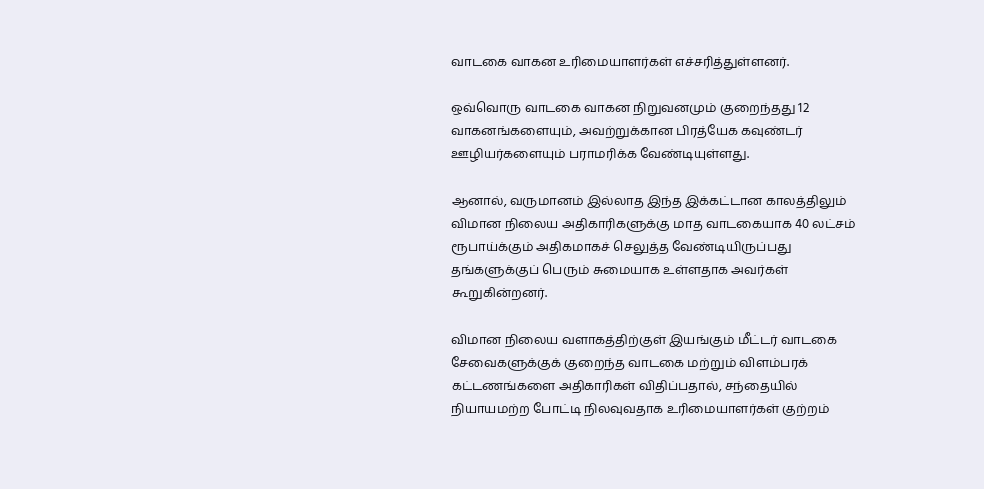வாடகை வாகன உரிமையாளர்கள் எச்சரித்துள்ளனர்.

ஒவ்வொரு வாடகை வாகன நிறுவனமும் குறைந்தது 12 வாகனங்களையும், அவற்றுக்கான பிரத்யேக கவுண்டர் ஊழியர்களையும் பராமரிக்க வேண்டியுள்ளது.

ஆனால், வருமானம் இல்லாத இந்த இக்கட்டான காலத்திலும் விமான நிலைய அதிகாரிகளுக்கு மாத வாடகையாக 40 லட்சம் ரூபாய்க்கும் அதிகமாகச் செலுத்த வேண்டியிருப்பது தங்களுக்குப் பெரும் சுமையாக உள்ளதாக அவர்கள் கூறுகின்றனர்.

விமான நிலைய வளாகத்திற்குள் இயங்கும் மீட்டர் வாடகை சேவைகளுக்குக் குறைந்த வாடகை மற்றும் விளம்பரக் கட்டணங்களை அதிகாரிகள் விதிப்பதால், சந்தையில் நியாயமற்ற போட்டி நிலவுவதாக உரிமையாளர்கள் குற்றம்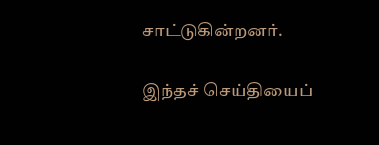சாட்டுகின்றனர்.

இந்தச் செய்தியைப்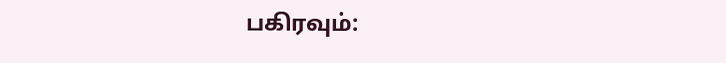பகிரவும்: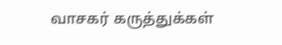வாசகர் கருத்துக்கள்